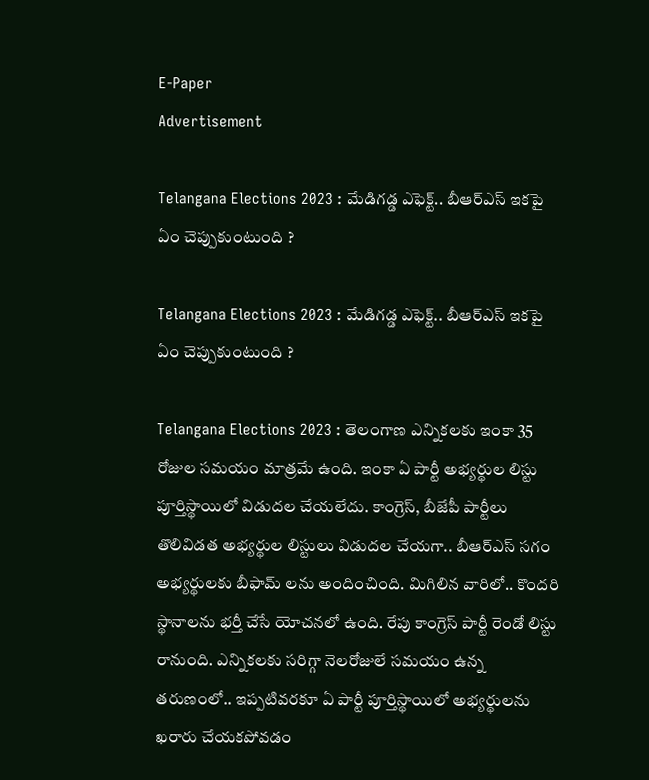E-Paper
Advertisement

Telangana Elections 2023 : మేడిగడ్డ ఎఫెక్ట్.. బీఆర్ఎస్ ఇకపై ఏం చెప్పుకుంటుంది ?

Telangana Elections 2023 : మేడిగడ్డ ఎఫెక్ట్.. బీఆర్ఎస్ ఇకపై ఏం చెప్పుకుంటుంది ?

Telangana Elections 2023 : తెలంగాణ ఎన్నికలకు ఇంకా 35 రోజుల సమయం మాత్రమే ఉంది. ఇంకా ఏ పార్టీ అభ్యర్థుల లిస్టు పూర్తిస్థాయిలో విడుదల చేయలేదు. కాంగ్రెస్, బీజేపీ పార్టీలు తొలివిడత అభ్యర్థుల లిస్టులు విడుదల చేయగా.. బీఆర్ఎస్ సగం అభ్యర్థులకు బీఫామ్ లను అందించింది. మిగిలిన వారిలో.. కొందరి స్థానాలను భర్తీ చేసే యోచనలో ఉంది. రేపు కాంగ్రెస్ పార్టీ రెండో లిస్టు రానుంది. ఎన్నికలకు సరిగ్గా నెలరోజులే సమయం ఉన్న తరుణంలో.. ఇప్పటివరకూ ఏ పార్టీ పూర్తిస్థాయిలో అభ్యర్థులను ఖరారు చేయకపోవడం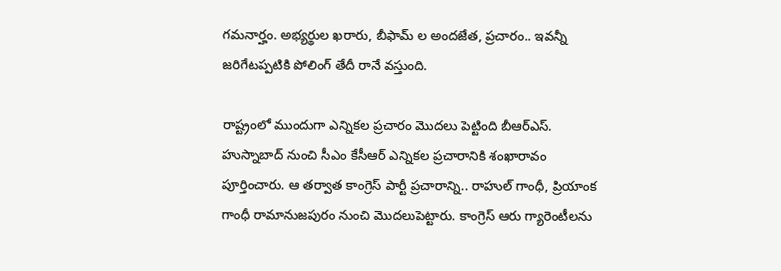గమనార్హం. అభ్యర్థుల ఖరారు, బీఫామ్ ల అందజేత, ప్రచారం.. ఇవన్నీ జరిగేటప్పటికి పోలింగ్ తేదీ రానే వస్తుంది.

రాష్ట్రంలో ముందుగా ఎన్నికల ప్రచారం మొదలు పెట్టింది బీఆర్ఎస్. హుస్నాబాద్ నుంచి సీఎం కేసీఆర్ ఎన్నికల ప్రచారానికి శంఖారావం పూర్తించారు. ఆ తర్వాత కాంగ్రెస్ పార్టీ ప్రచారాన్ని.. రాహుల్ గాంధీ, ప్రియాంక గాంధీ రామానుజపురం నుంచి మొదలుపెట్టారు. కాంగ్రెస్ ఆరు గ్యారెంటీలను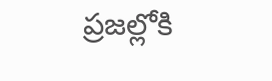ప్రజల్లోకి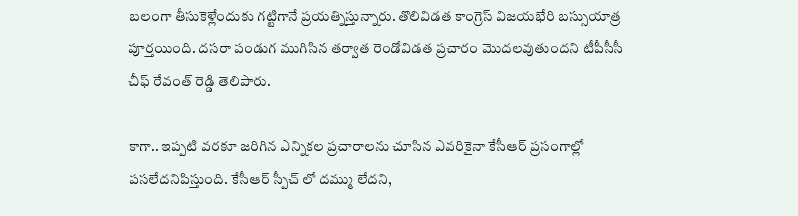బలంగా తీసుకెళ్లేందుకు గట్టిగానే ప్రయత్నిస్తున్నారు. తొలివిడత కాంగ్రెస్ విజయభేరి బస్సుయాత్ర పూర్తయింది. దసరా పండుగ ముగిసిన తర్వాత రెండోవిడత ప్రచారం మొదలవుతుందని టీపీసీసీ చీఫ్ రేవంత్ రెడ్డి తెలిపారు.

కాగా.. ఇప్పటి వరకూ జరిగిన ఎన్నికల ప్రచారాలను చూసిన ఎవరికైనా కేసీఆర్ ప్రసంగాల్లో పసలేదనిపిస్తుంది. కేసీఆర్ స్పీచ్ లో దమ్ము లేదని,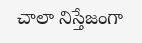చాలా నిస్తేజంగా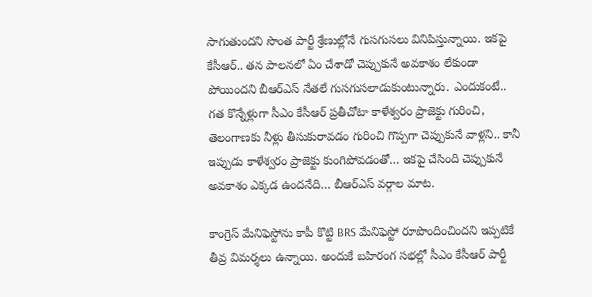సాగుతుందని సొంత పార్టీ శ్రేణుల్లోనే గుసగుసలు వినిపిస్తున్నాయి. ఇకపై కేసీఆర్‌.. తన పాలనలో ఏం చేశాడో చెప్పుకునే అవకాశం లేకుండా పోయిందని బీఆర్‌ఎస్‌ నేతలే గుసగుసలాడుకుంటున్నారు. ఎందుకంటే.. గత కొన్నేళ్లుగా సీఎం కేసీఆర్ ప్రతీచోటా కాళేశ్వరం ప్రాజెక్టు గురించి, తెలంగాణకు నీళ్లు తీసుకురావడం గురించి గొప్పగా చెప్పుకునే వాళ్లని.. కానీ ఇప్పుడు కాళేశ్వరం ప్రాజెక్టు కుంగిపోవడంతో… ఇకపై చేసింది చెప్పుకునే అవకాశం ఎక్కడ ఉందనేది… బీఆర్‌ఎస్ వర్గాల మాట.

కాంగ్రెస్‌ మేనిఫెస్టోను కాపీ కొట్టి BRS మేనిఫెస్టో రూపొందించిందని ఇప్పటికే తీవ్ర విమర్శలు ఉన్నాయి. అందుకే బహిరంగ సభల్లో సీఎం కేసీఆర్ పార్టీ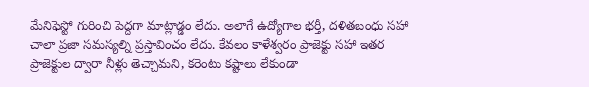మేనిఫెస్టో గురించి పెద్దగా మాట్లాడ్డం లేదు. అలాగే ఉద్యోగాల భర్తీ, దళితబంధు సహా చాలా ప్రజా సమస్యల్ని ప్రస్తావించం లేదు. కేవలం కాళేశ్వరం ప్రాజెక్టు సహా ఇతర ప్రాజెక్టుల ద్వారా నీళ్లు తెచ్చామని, కరెంటు కష్టాలు లేకుండా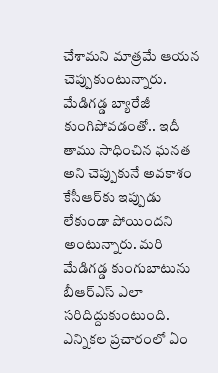చేశామని మాత్రమే ఆయన చెప్పుకుంటున్నారు. మేడిగడ్డ బ్యారేజీ కుంగిపోవడంతో.. ఇదీ తాము సాధించిన ఘనత అని చెప్పుకునే అవకాశం కేసీఆర్‌కు ఇప్పుడు లేకుండా పోయిందని అంటున్నారు. మరి మేడిగడ్డ కుంగుబాటును బీఆర్ఎస్ ఎలా సరిదిద్దుకుంటుంది. ఎన్నికల ప్రచారంలో ఏం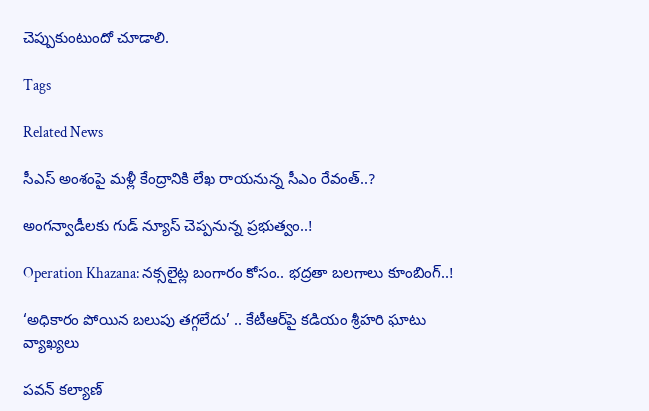చెప్పుకుంటుందో చూడాలి.

Tags

Related News

సీఎస్ అంశంపై మళ్లీ కేంద్రానికి లేఖ రాయనున్న సీఎం రేవంత్..?

అంగన్వాడీలకు గుడ్ న్యూస్ చెప్పనున్న ప్రభుత్వం..!

Operation Khazana: నక్సలైట్ల బంగారం కోసం.. భద్రతా బలగాలు కూంబింగ్..!

‘అధికారం పోయిన బలుపు తగ్గలేదు’ .. కేటీఆర్‌పై కడియం శ్రీహరి ఘాటు వ్యాఖ్యలు

పవన్ కల్యాణ్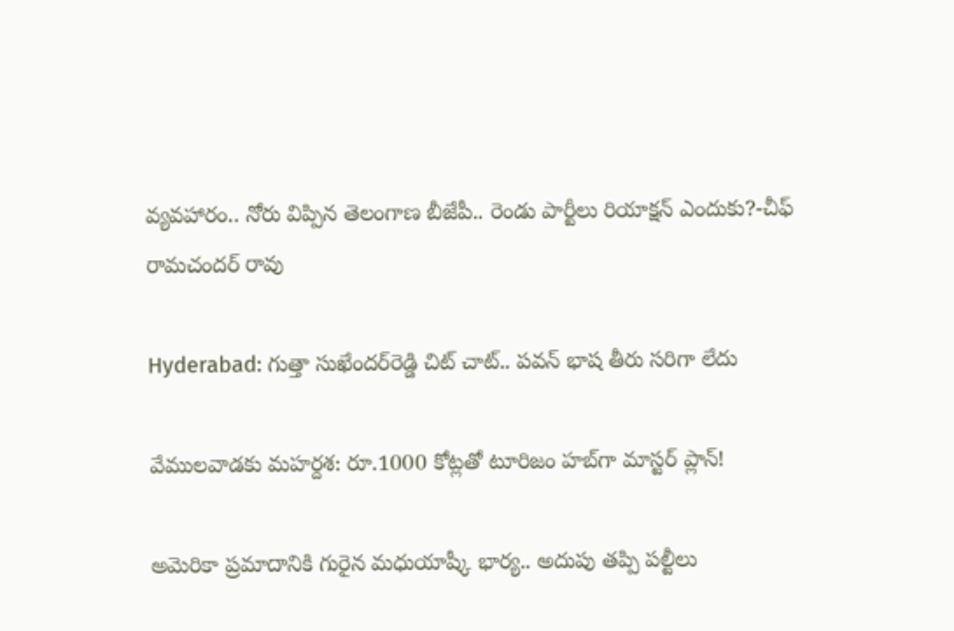వ్యవహారం.. నోరు విప్పిన తెలంగాణ బీజేపీ.. రెండు పార్టీలు రియాక్షన్ ఎందుకు?-చీఫ్ రామచందర్ రావు

Hyderabad: గుత్తా సుఖేందర్‌రెడ్డి చిట్ చాట్.. పవన్ భాష తీరు సరిగా లేదు

వేములవాడకు మహర్దశ: రూ.1000 కోట్లతో టూరిజం హబ్‌గా మాస్టర్ ప్లాన్!

అమెరికా ప్రమాదానికి గురైన మధుయాష్కీ భార్య.. అదుపు తప్పి పల్టీలు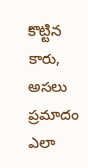కొట్టిన కారు, అసలు ప్రమాదం ఎలా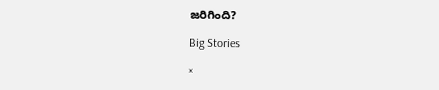జరిగింది?

Big Stories

×